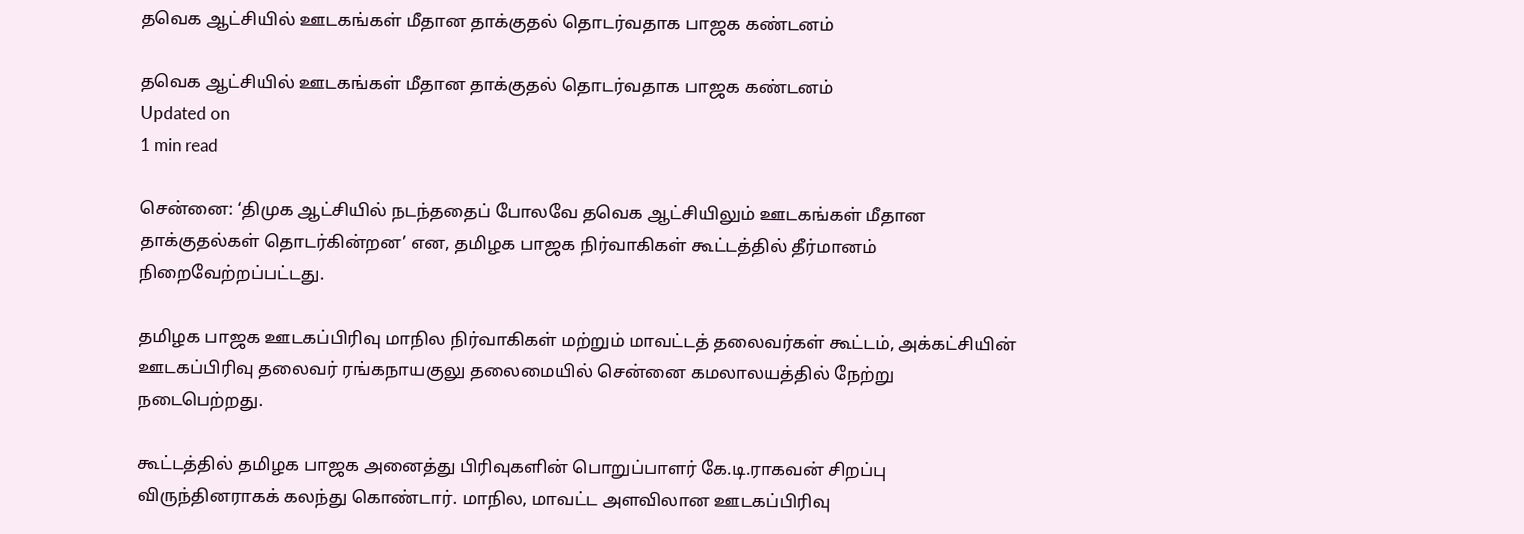தவெக ஆட்சியில் ஊடகங்கள் மீதான தாக்குதல் தொடர்வதாக பாஜக கண்டனம்

தவெக ஆட்சியில் ஊடகங்கள் மீதான தாக்குதல் தொடர்வதாக பாஜக கண்டனம்
Updated on
1 min read

சென்னை: ‘திமுக ஆட்சியில் நடந்ததைப் போலவே தவெக ஆட்சியிலும் ஊடகங்கள் மீதான தாக்குதல்கள் தொடர்கின்றன’ என, தமிழக பாஜக நிர்வாகிகள் கூட்டத்தில் தீர்மானம் நிறைவேற்றப்பட்டது.

தமிழக பாஜக ஊடகப்பிரிவு மாநில நிர்வாகிகள் மற்றும் மாவட்டத் தலைவர்கள் கூட்டம், அக்கட்சியின் ஊடகப்பிரிவு தலைவர் ரங்கநாயகுலு தலைமையில் சென்னை கமலாலயத்தில் நேற்று நடைபெற்றது.

கூட்டத்தில் தமிழக பாஜக அனைத்து பிரிவுகளின் பொறுப்பாளர் கே.டி.ராகவன் சிறப்பு விருந்தினராகக் கலந்து கொண்டார். மாநில, மாவட்ட அளவிலான ஊடகப்பிரிவு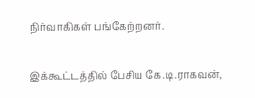நிர்வாகிகள் பங்கேற்றனர்.

இக்கூட்டத்தில் பேசிய கே.டி.ராகவன்,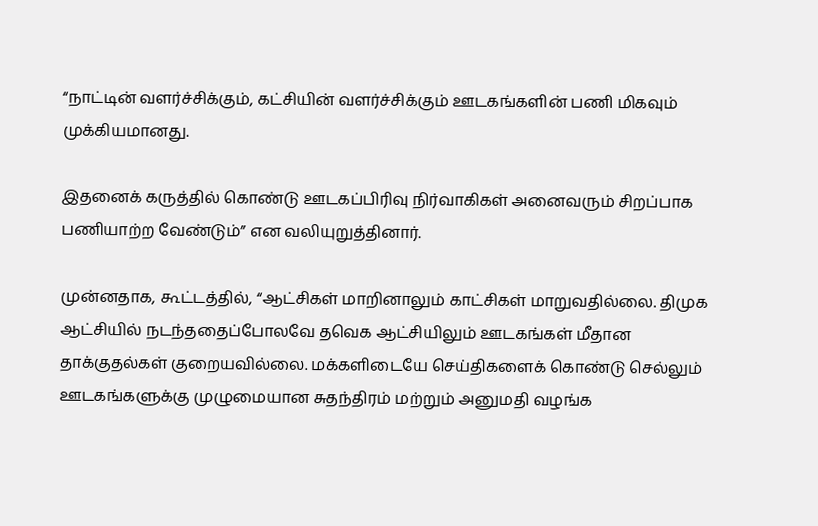“நாட்டின் வளர்ச்சிக்கும், கட்சியின் வளர்ச்சிக்கும் ஊடகங்களின் பணி மிகவும் முக்கியமானது.

இதனைக் கருத்தில் கொண்டு ஊடகப்பிரிவு நிர்வாகிகள் அனைவரும் சிறப்பாக பணியாற்ற வேண்டும்” என வலியுறுத்தினார்.

முன்னதாக, கூட்டத்தில், “ஆட்சிகள் மாறினாலும் காட்சிகள் மாறுவதில்லை. திமுக ஆட்சியில் நடந்ததைப்போலவே தவெக ஆட்சியிலும் ஊடகங்கள் மீதான தாக்குதல்கள் குறையவில்லை. மக்களிடையே செய்திகளைக் கொண்டு செல்லும் ஊடகங்களுக்கு முழுமையான சுதந்திரம் மற்றும் அனுமதி வழங்க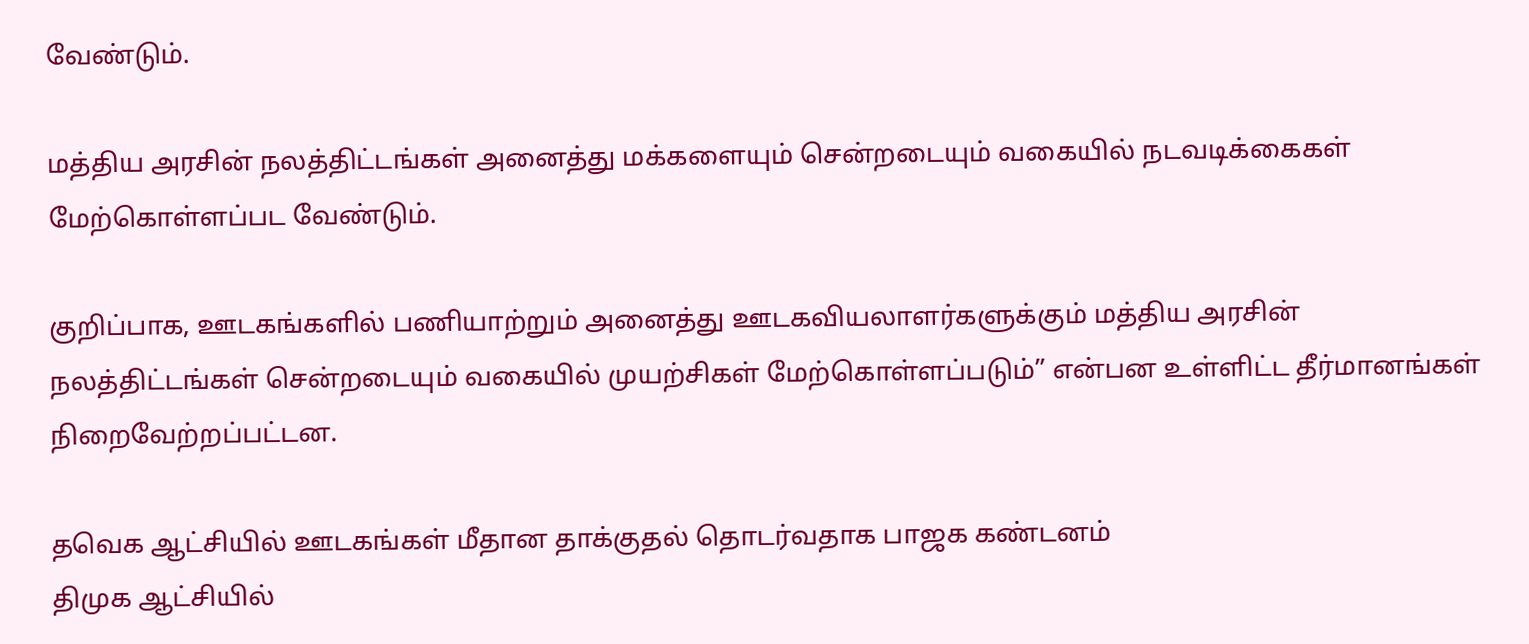வேண்டும்.

மத்திய அரசின் நலத்திட்டங்கள் அனைத்து மக்களையும் சென்றடையும் வகையில் நடவடிக்கைகள் மேற்கொள்ளப்பட வேண்டும்.

குறிப்பாக, ஊடகங்களில் பணியாற்றும் அனைத்து ஊடகவியலாளர்களுக்கும் மத்திய அரசின் நலத்திட்டங்கள் சென்றடையும் வகையில் முயற்சிகள் மேற்கொள்ளப்படும்” என்பன உள்ளிட்ட தீர்மானங்கள் நிறைவேற்றப்பட்டன.

தவெக ஆட்சியில் ஊடகங்கள் மீதான தாக்குதல் தொடர்வதாக பாஜக கண்டனம்
திமுக ஆட்சியில்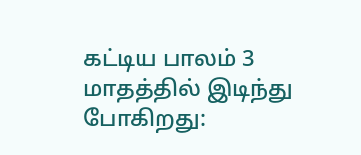கட்டிய பாலம் 3 மாதத்தில் இடிந்து போகிறது: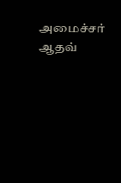அமைச்சர் ஆதவ்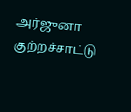அர்ஜுனா குற்றச்சாட்டு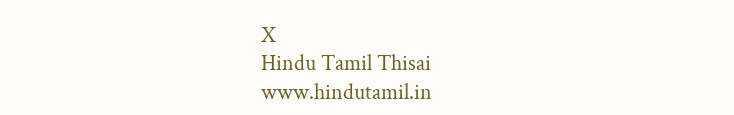X
Hindu Tamil Thisai
www.hindutamil.in